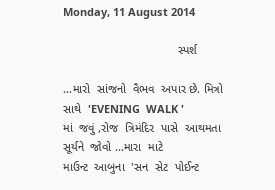Monday, 11 August 2014

                                   સ્પર્શ

...મારો  સાંજનો  વૈભવ  અપાર છે. મિત્રો  સાથે  'EVENING  WALK '
માં  જવું ,રોજ  ત્રિમંદિર  પાસે  આથમતા  સૂર્યને  જોવો ...મારા  માટે
માઉન્ટ  આબુના  'સન  સેટ  પોઈન્ટ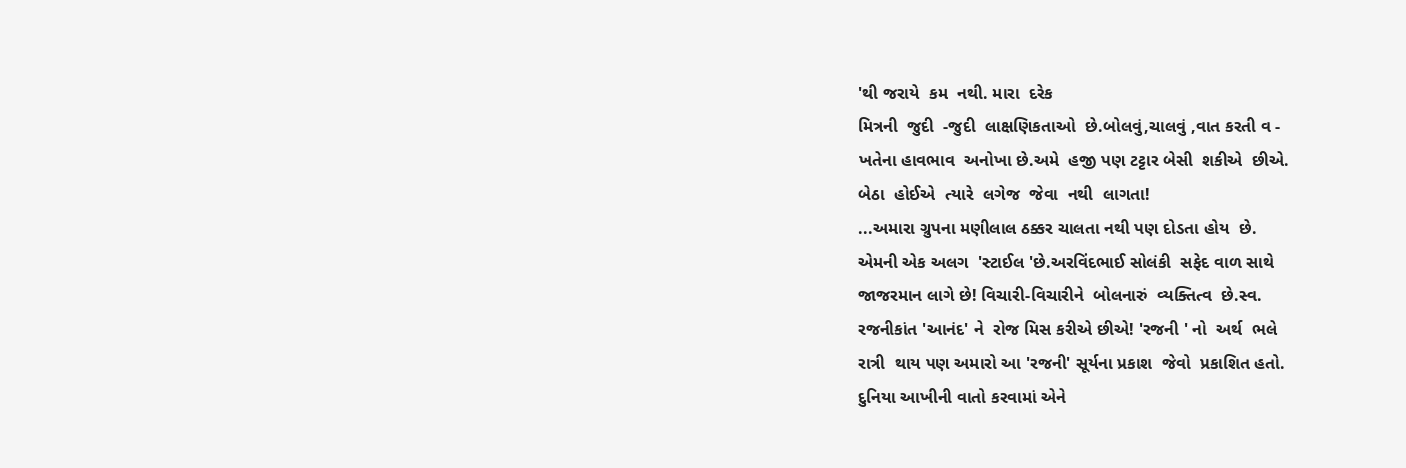'થી જરાયે  કમ  નથી. મારા  દરેક
મિત્રની  જુદી  -જુદી  લાક્ષણિકતાઓ  છે.બોલવું,ચાલવું ,વાત કરતી વ -
ખતેના હાવભાવ  અનોખા છે.અમે  હજી પણ ટટ્ટાર બેસી  શકીએ  છીએ.
બેઠા  હોઈએ  ત્યારે  લગેજ  જેવા  નથી  લાગતા!
...અમારા ગ્રુપના મણીલાલ ઠક્કર ચાલતા નથી પણ દોડતા હોય  છે.
એમની એક અલગ  'સ્ટાઈલ 'છે.અરવિંદભાઈ સોલંકી  સફેદ વાળ સાથે
જાજરમાન લાગે છે! વિચારી-વિચારીને  બોલનારું  વ્યક્તિત્વ  છે.સ્વ.
રજનીકાંત 'આનંદ' ને  રોજ મિસ કરીએ છીએ! 'રજની ' નો  અર્થ  ભલે
રાત્રી  થાય પણ અમારો આ 'રજની' સૂર્યના પ્રકાશ  જેવો  પ્રકાશિત હતો.
દુનિયા આખીની વાતો કરવામાં એને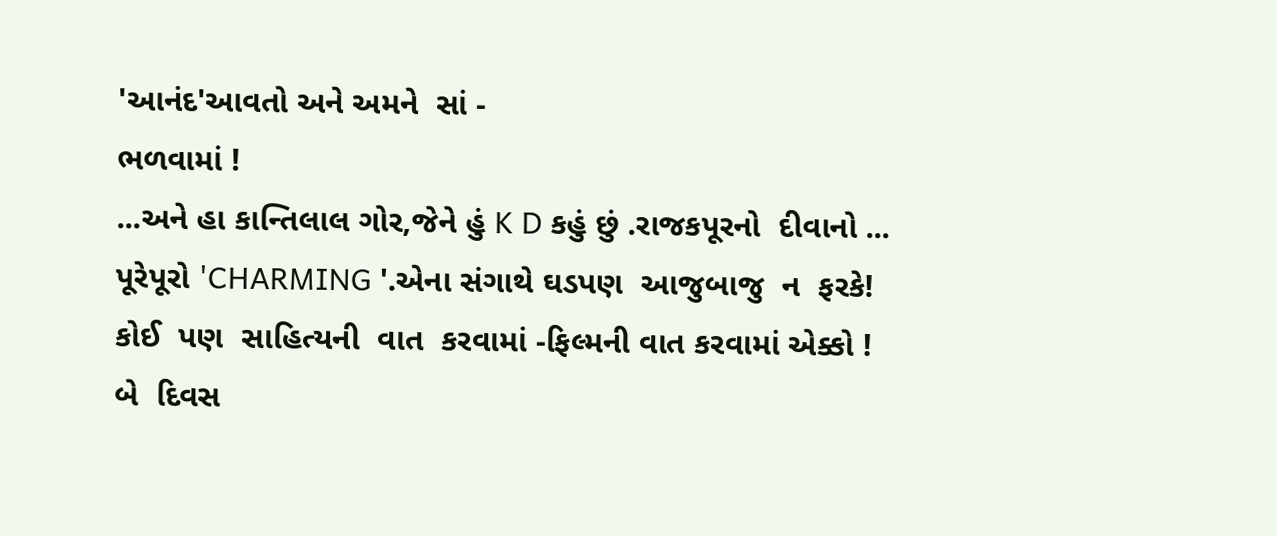'આનંદ'આવતો અને અમને  સાં -
ભળવામાં !
...અને હા કાન્તિલાલ ગોર,જેને હું K D કહું છું .રાજકપૂરનો  દીવાનો ...
પૂરેપૂરો 'CHARMING '.એના સંગાથે ઘડપણ  આજુબાજુ  ન  ફરકે!
કોઈ  પણ  સાહિત્યની  વાત  કરવામાં -ફિલ્મની વાત કરવામાં એક્કો !
બે  દિવસ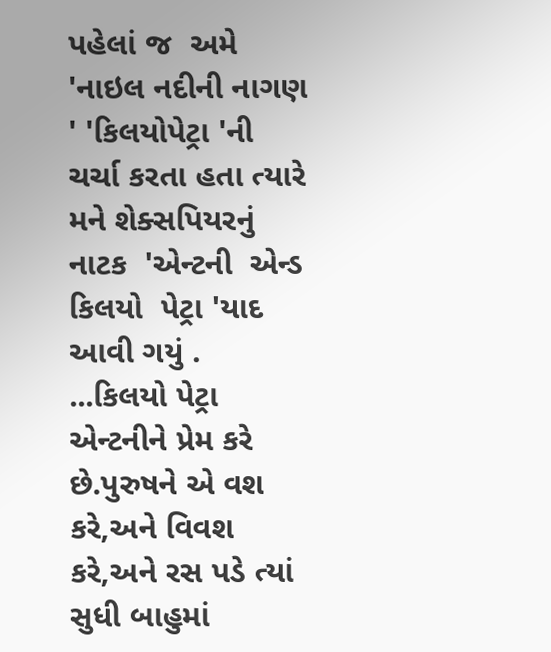પહેલાં જ  અમે 'નાઇલ નદીની નાગણ ' 'કિલયોપેટ્રા 'ની
ચર્ચા કરતા હતા ત્યારે મને શેક્સપિયરનું  નાટક  'એન્ટની  એન્ડ
કિલયો  પેટ્રા 'યાદ આવી ગયું .
...કિલયો પેટ્રા  એન્ટનીને પ્રેમ કરે છે.પુરુષને એ વશ કરે,અને વિવશ
કરે,અને રસ પડે ત્યાં સુધી બાહુમાં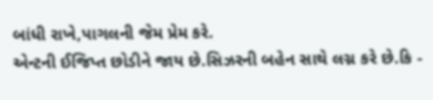બાંધી રાખે,પાગલની જેમ પ્રેમ કરે.
એન્ટની ઈજિપ્ત છોડીને જાય છે.સિઝરની બહેન સાથે લગ્ન કરે છે.કિ -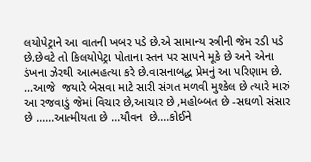લયોપેટ્રાને આ વાતની ખબર પડે છે.એ સામાન્ય સ્ત્રીની જેમ રડી પડે
છે.છેવટે તો કિલયોપેટ્રા પોતાના સ્તન પર સાપને મૂકે છે અને એના
ડંખના ઝેરથી આત્મહત્યા કરે છે.વાસનાબદ્ધ પ્રેમનું આ પરિણામ છે.
...આજે  જયારે બેસવા માટે સારી સંગત મળવી મુશ્કેલ છે ત્યારે મારું
આ રજવાડું જેમાં વિચાર છે,આચાર છે ,મહોબ્બત છે -સઘળો સંસાર
છે ......આત્મીયતા છે ...યૌવન  છે....કોઈને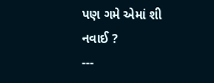પણ ગમે એમાં શી નવાઈ ?
---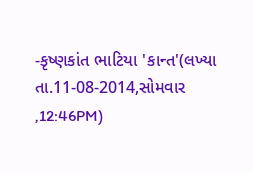-કૃષ્ણકાંત ભાટિયા 'કાન્ત'(લખ્યા તા.11-08-2014,સોમવાર ,12:46PM)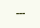---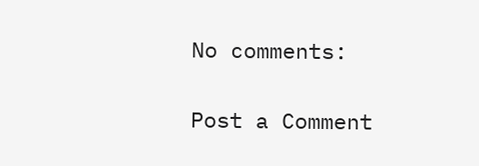No comments:

Post a Comment